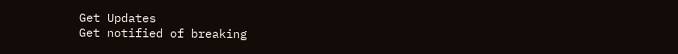Get Updates
Get notified of breaking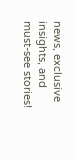news, exclusive insights, and must-see stories!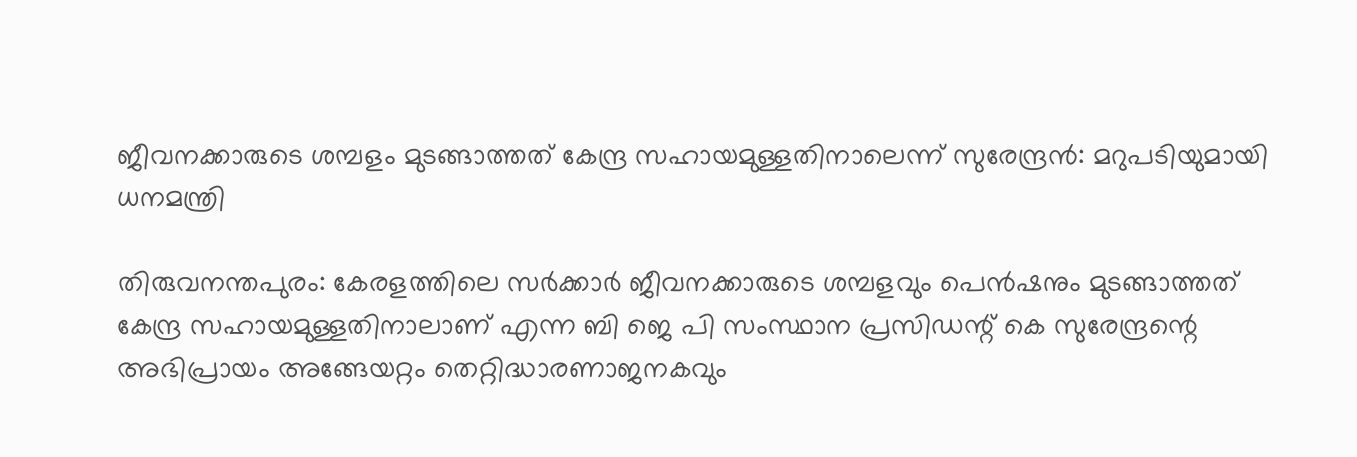ജീവനക്കാരുടെ ശമ്പളം മുടങ്ങാത്തത് കേന്ദ്ര സഹായമുള്ളതിനാലെന്ന് സുരേന്ദ്രന്‍: മറുപടിയുമായി ധനമന്ത്രി

തിരുവനന്തപുരം: കേരളത്തിലെ സർക്കാർ ജീവനക്കാരുടെ ശമ്പളവും പെൻഷനും മുടങ്ങാത്തത് കേന്ദ്ര സഹായമുള്ളതിനാലാണ് എന്ന ബി ജെ പി സംസ്ഥാന പ്രസിഡന്റ് കെ സുരേന്ദ്രന്റെ അഭിപ്രായം അങ്ങേയറ്റം തെറ്റിദ്ധാരണാജനകവും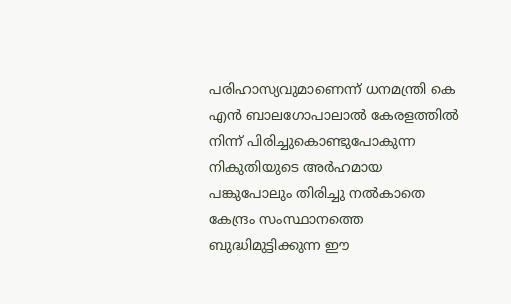പരിഹാസ്യവുമാണെന്ന് ധനമന്ത്രി കെ എന്‍ ബാലഗോപാലാല്‍ കേരളത്തിൽ നിന്ന് പിരിച്ചുകൊണ്ടുപോകുന്ന നികുതിയുടെ അർഹമായ പങ്കുപോലും തിരിച്ചു നൽകാതെ കേന്ദ്രം സംസ്ഥാനത്തെ ബുദ്ധിമുട്ടിക്കുന്ന ഈ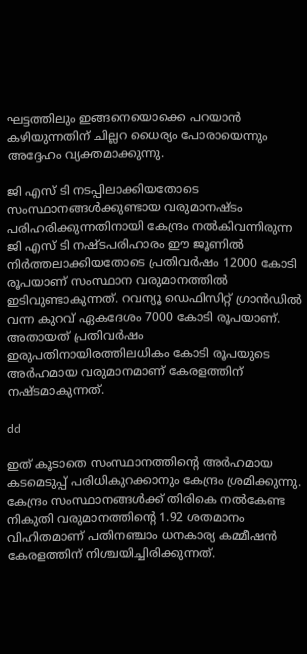ഘട്ടത്തിലും ഇങ്ങനെയൊക്കെ പറയാൻ കഴിയുന്നതിന് ചില്ലറ ധൈര്യം പോരായെന്നും അദ്ദേഹം വ്യക്തമാക്കുന്നു.

ജി എസ് ടി നടപ്പിലാക്കിയതോടെ സംസ്ഥാനങ്ങൾക്കുണ്ടായ വരുമാനഷ്ടം പരിഹരിക്കുന്നതിനായി കേന്ദ്രം നൽകിവന്നിരുന്ന ജി എസ് ടി നഷ്ടപരിഹാരം ഈ ജൂണിൽ നിർത്തലാക്കിയതോടെ പ്രതിവർഷം 12000 കോടി രൂപയാണ് സംസ്ഥാന വരുമാനത്തിൽ ഇടിവുണ്ടാകുന്നത്. റവന്യൂ ഡെഫിസിറ്റ് ഗ്രാൻഡിൽ വന്ന കുറവ് ഏകദേശം 7000 കോടി രൂപയാണ്. അതായത് പ്രതിവർഷം ഇരുപതിനായിരത്തിലധികം കോടി രൂപയുടെ അർഹമായ വരുമാനമാണ് കേരളത്തിന് നഷ്ടമാകുന്നത്.

dd

ഇത് കൂടാതെ സംസ്ഥാനത്തിന്റെ അർഹമായ കടമെടുപ്പ് പരിധികുറക്കാനും കേന്ദ്രം ശ്രമിക്കുന്നു. കേന്ദ്രം സംസ്ഥാനങ്ങൾക്ക് തിരികെ നൽകേണ്ട നികുതി വരുമാനത്തിന്റെ 1.92 ശതമാനം വിഹിതമാണ് പതിനഞ്ചാം ധനകാര്യ കമ്മീഷൻ കേരളത്തിന് നിശ്ചയിച്ചിരിക്കുന്നത്.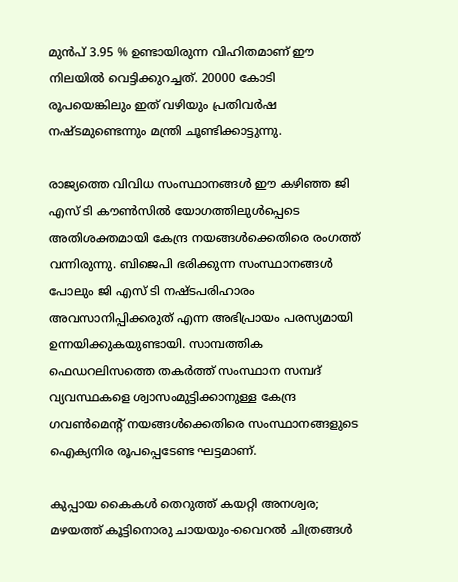മുൻപ് 3.95 % ഉണ്ടായിരുന്ന വിഹിതമാണ് ഈ നിലയിൽ വെട്ടിക്കുറച്ചത്. 20000 കോടി രൂപയെങ്കിലും ഇത് വഴിയും പ്രതിവർഷ നഷ്ടമുണ്ടെന്നും മന്ത്രി ചൂണ്ടിക്കാട്ടുന്നു.

രാജ്യത്തെ വിവിധ സംസ്ഥാനങ്ങൾ ഈ കഴിഞ്ഞ ജി എസ് ടി കൗൺസിൽ യോഗത്തിലുൾപ്പെടെ അതിശക്തമായി കേന്ദ്ര നയങ്ങൾക്കെതിരെ രംഗത്ത് വന്നിരുന്നു. ബിജെപി ഭരിക്കുന്ന സംസ്ഥാനങ്ങൾ പോലും ജി എസ് ടി നഷ്ടപരിഹാരം അവസാനിപ്പിക്കരുത് എന്ന അഭിപ്രായം പരസ്യമായി ഉന്നയിക്കുകയുണ്ടായി. സാമ്പത്തിക ഫെഡറലിസത്തെ തകർത്ത് സംസ്ഥാന സമ്പദ് വ്യവസ്ഥകളെ ശ്വാസംമുട്ടിക്കാനുള്ള കേന്ദ്ര ഗവൺമെന്റ് നയങ്ങൾക്കെതിരെ സംസ്ഥാനങ്ങളുടെ ഐക്യനിര രൂപപ്പെടേണ്ട ഘട്ടമാണ്.

കുപ്പായ കൈകള്‍ തെറുത്ത് കയറ്റി അനശ്വര; മഴയത്ത് കൂട്ടിനൊരു ചായയും-വൈറല്‍ ചിത്രങ്ങള്‍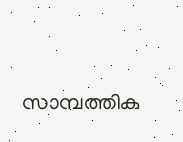സാമ്പത്തിക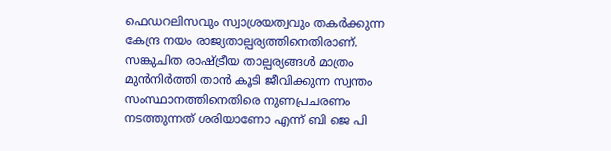ഫെഡറലിസവും സ്വാശ്രയത്വവും തകർക്കുന്ന കേന്ദ്ര നയം രാജ്യതാല്പര്യത്തിനെതിരാണ്. സങ്കുചിത രാഷ്ട്രീയ താല്പര്യങ്ങൾ മാത്രം മുൻനിർത്തി താൻ കൂടി ജീവിക്കുന്ന സ്വന്തം സംസ്ഥാനത്തിനെതിരെ നുണപ്രചരണം നടത്തുന്നത് ശരിയാണോ എന്ന് ബി ജെ പി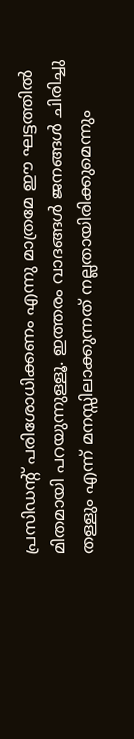പ്രസിഡന്റ് പരിശോധിക്കണം എന്നു മാത്രമേ ഈ ഘട്ടത്തിൽ മിതമായി പറയുന്നുള്ളൂ. ഇത്തരം വാദങ്ങൾ ജനങ്ങൾ ചിരിച്ചു തള്ളും എന്ന് മനസ്സിലാക്കുന്നത് നല്ലതായിരിക്കുമെന്നും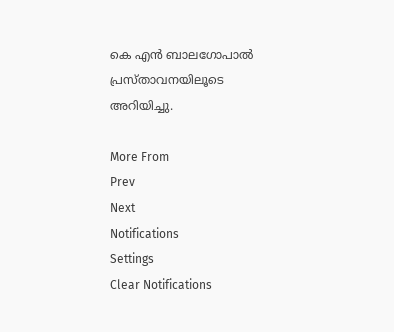കെ എന്‍ ബാലഗോപാല്‍ പ്രസ്താവനയിലൂടെ അറിയിച്ചു.

More From
Prev
Next
Notifications
Settings
Clear Notifications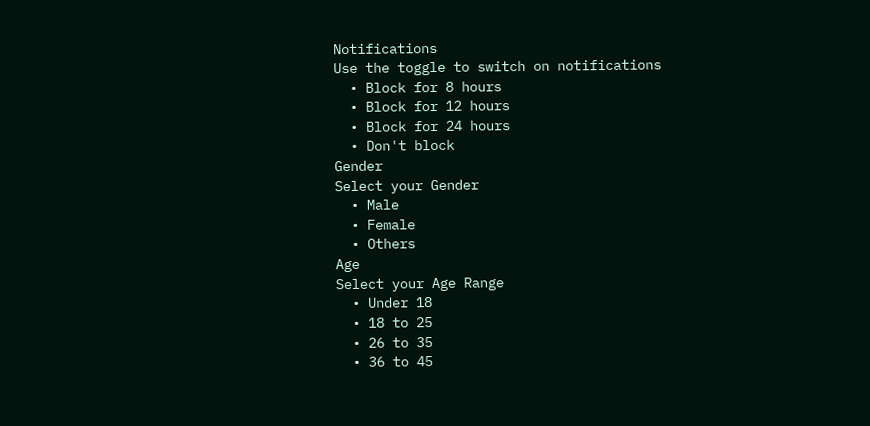Notifications
Use the toggle to switch on notifications
  • Block for 8 hours
  • Block for 12 hours
  • Block for 24 hours
  • Don't block
Gender
Select your Gender
  • Male
  • Female
  • Others
Age
Select your Age Range
  • Under 18
  • 18 to 25
  • 26 to 35
  • 36 to 45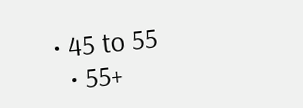• 45 to 55
  • 55+